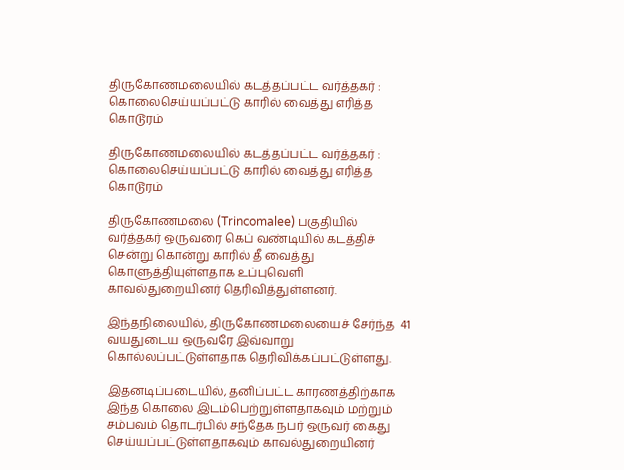திருகோணமலையில் கடத்தப்பட்ட வர்த்தகர் : கொலைசெய்யப்பட்டு காரில் வைத்து எரித்த கொடூரம்

திருகோணமலையில் கடத்தப்பட்ட வர்த்தகர் : கொலைசெய்யப்பட்டு காரில் வைத்து எரித்த கொடூரம்

திருகோணமலை (Trincomalee) பகுதியில் வர்த்தகர் ஒருவரை கெப் வண்டியில் கடத்திச் சென்று கொன்று காரில் தீ வைத்து கொளுத்தியுள்ளதாக உப்புவெளி காவல்துறையினர் தெரிவித்துள்ளனர்.

இந்தநிலையில், திருகோணமலையைச் சேர்ந்த  41 வயதுடைய ஒருவரே இவ்வாறு கொல்லப்பட்டுள்ளதாக தெரிவிக்கப்பட்டுள்ளது.

இதனடிப்படையில், தனிப்பட்ட காரணத்திற்காக இந்த கொலை இடம்பெற்றுள்ளதாகவும் மற்றும் சம்பவம் தொடர்பில் சந்தேக நபர் ஒருவர் கைது செய்யப்பட்டுள்ளதாகவும் காவல்துறையினர்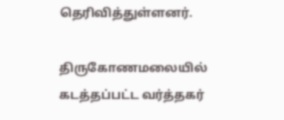தெரிவித்துள்ளனர்.

திருகோணமலையில் கடத்தப்பட்ட வர்த்தகர்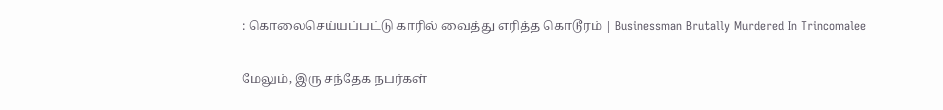: கொலைசெய்யப்பட்டு காரில் வைத்து எரித்த கொடூரம் | Businessman Brutally Murdered In Trincomalee

மேலும், இரு சந்தேக நபர்கள்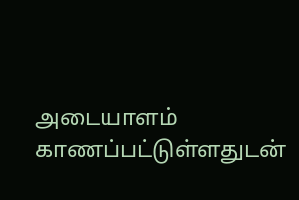அடையாளம் காணப்பட்டுள்ளதுடன்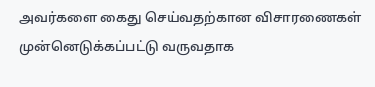அவர்களை கைது செய்வதற்கான விசாரணைகள் முன்னெடுக்கப்பட்டு வருவதாக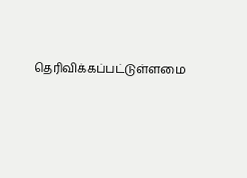தெரிவிக்கப்பட்டுள்ளமை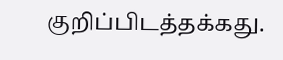குறிப்பிடத்தக்கது.